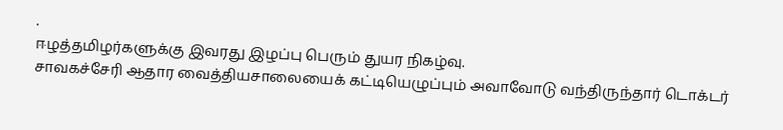.
ஈழத்தமிழர்களுக்கு இவரது இழப்பு பெரும் துயர நிகழ்வு.
சாவகச்சேரி ஆதார வைத்தியசாலையைக் கட்டியெழுப்பும் அவாவோடு வந்திருந்தார் டொக்டர்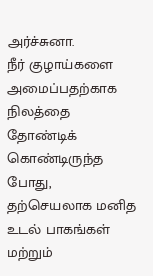அர்ச்சுனா.
நீர் குழாய்களை அமைப்பதற்காக நிலத்தை தோண்டிக் கொண்டிருந்த போது, தற்செயலாக மனித உடல் பாகங்கள் மற்றும்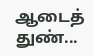ஆடைத் துண்...